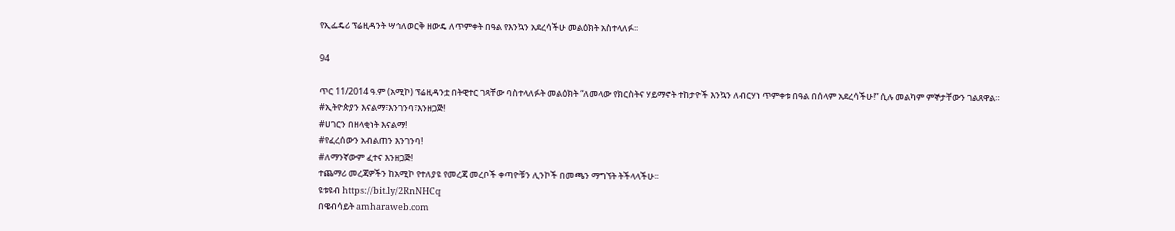የኢፌዴሪ ፕሬዚዳንት ሣኅለወርቅ ዘውዴ ለጥምቀት በዓል የእንኳን አደረሳችሁ መልዕክት አስተላለፉ፡፡

94

ጥር 11/2014 ዓ.ም (አሚኮ) ፕሬዚዳንቷ በትዊተር ገጻቸው ባስተላለፉት መልዕክት “ለመላው የክርስትና ሃይማኖት ተከታዮች እንኳን ለብርሃነ ጥምቀቱ በዓል በሰላም አደረሳችሁ!” ሲሉ መልካም ምኞታቸውን ገልጸዋል።
#ኢትዮጵያን እናልማ፣እንገንባ፣እንዘጋጅ!
#ሀገርን በዘላቂነት እናልማ!
#የፈረሰውን አብልጠን እንገንባ!
#ለማንኛውም ፈተና እንዘጋጅ!
ተጨማሪ መረጃዎችን ከአሚኮ የተለያዩ የመረጃ መረቦች ቀጣዮቹን ሊንኮች በመጫን ማግኘት ትችላላችሁ፡፡
ዩቱዩብ https://bit.ly/2RnNHCq
በዌብሳይት amharaweb.com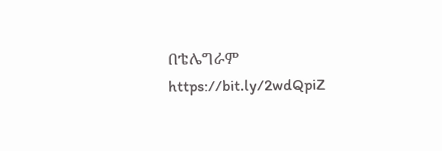በቴሌግራም https://bit.ly/2wdQpiZ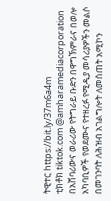ትዊተር https://bit.ly/37m6a4m
ቲክቶክ tiktok.com @amharamediacorporation
በአሸባሪውና ወራሪው የትግራይ ቡድን በዋግኽምራና በወሎ አካባቢዎች የወደሙና የተዘረፉ የሚዲያ መሳሪያዎችን መልሶ በመገንባት ለሕዝብ አገልግሎት ለመስጠት አሚኮን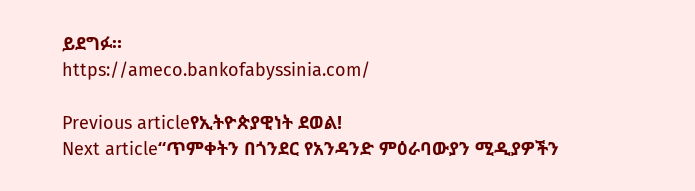ይደግፉ።
https://ameco.bankofabyssinia.com/

Previous articleየኢትዮጵያዊነት ደወል!
Next article“ጥምቀትን በጎንደር የአንዳንድ ምዕራባውያን ሚዲያዎችን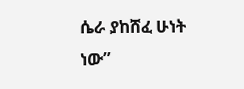ሴራ ያከሸፈ ሁነት ነው”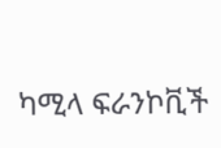ካሚላ ፍራንኮቪች